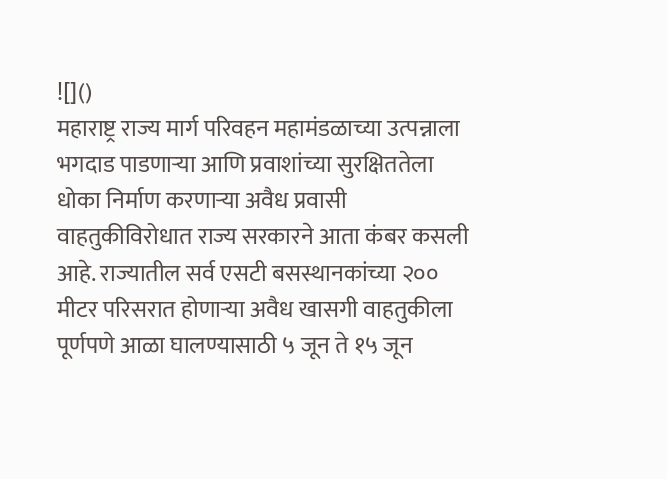![]()
महाराष्ट्र राज्य मार्ग परिवहन महामंडळाच्या उत्पन्नाला भगदाड पाडणाऱ्या आणि प्रवाशांच्या सुरक्षिततेला धोका निर्माण करणाऱ्या अवैध प्रवासी वाहतुकीविरोधात राज्य सरकारने आता कंबर कसली आहे. राज्यातील सर्व एसटी बसस्थानकांच्या २०० मीटर परिसरात होणाऱ्या अवैध खासगी वाहतुकीला पूर्णपणे आळा घालण्यासाठी ५ जून ते १५ जून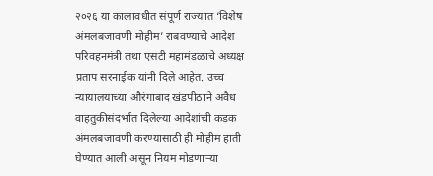२०२६ या कालावधीत संपूर्ण राज्यात ‘विशेष अंमलबजावणी मोहीम’ राबवण्याचे आदेश परिवहनमंत्री तथा एसटी महामंडळाचे अध्यक्ष प्रताप सरनाईक यांनी दिले आहेत. उच्च न्यायालयाच्या औरंगाबाद खंडपीठाने अवैध वाहतुकीसंदर्भात दिलेल्या आदेशांची कडक अंमलबजावणी करण्यासाठी ही मोहीम हाती घेण्यात आली असून नियम मोडणाऱ्या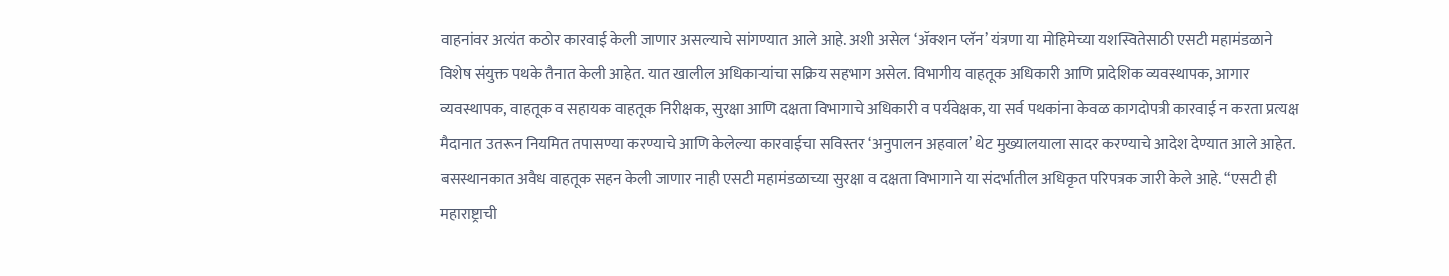वाहनांवर अत्यंत कठोर कारवाई केली जाणार असल्याचे सांगण्यात आले आहे. अशी असेल ‘ॲक्शन प्लॅन’ यंत्रणा या मोहिमेच्या यशस्वितेसाठी एसटी महामंडळाने विशेष संयुक्त पथके तैनात केली आहेत. यात खालील अधिकाऱ्यांचा सक्रिय सहभाग असेल. विभागीय वाहतूक अधिकारी आणि प्रादेशिक व्यवस्थापक, आगार व्यवस्थापक, वाहतूक व सहायक वाहतूक निरीक्षक, सुरक्षा आणि दक्षता विभागाचे अधिकारी व पर्यवेक्षक, या सर्व पथकांना केवळ कागदोपत्री कारवाई न करता प्रत्यक्ष मैदानात उतरून नियमित तपासण्या करण्याचे आणि केलेल्या कारवाईचा सविस्तर ‘अनुपालन अहवाल’ थेट मुख्यालयाला सादर करण्याचे आदेश देण्यात आले आहेत. बसस्थानकात अवैध वाहतूक सहन केली जाणार नाही एसटी महामंडळाच्या सुरक्षा व दक्षता विभागाने या संदर्भातील अधिकृत परिपत्रक जारी केले आहे. “एसटी ही महाराष्ट्राची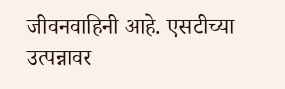जीवनवाहिनी आहे. एसटीच्या उत्पन्नावर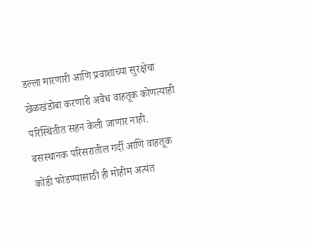डल्ला मारणारी आणि प्रवाशांच्या सुरक्षेचा खेळखंडोबा करणारी अवैध वाहतूक कोणत्याही परिस्थितीत सहन केली जाणार नाही. बसस्थानक परिसरातील गर्दी आणि वाहतूक कोंडी फोडण्यासाठी ही मोहीम अत्यंत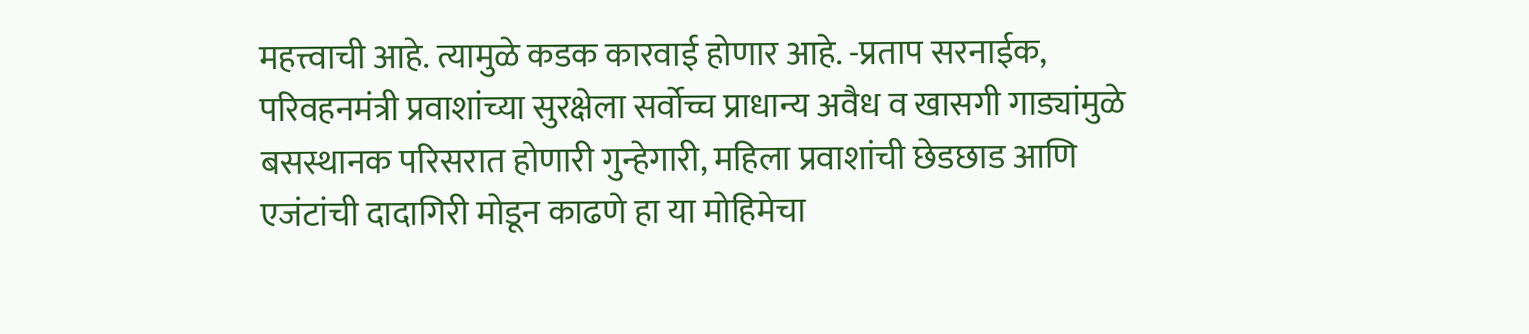महत्त्वाची आहे. त्यामुळे कडक कारवाई होणार आहे. -प्रताप सरनाईक, परिवहनमंत्री प्रवाशांच्या सुरक्षेला सर्वोच्च प्राधान्य अवैध व खासगी गाड्यांमुळे बसस्थानक परिसरात होणारी गुन्हेगारी, महिला प्रवाशांची छेडछाड आणि एजंटांची दादागिरी मोडून काढणे हा या मोहिमेचा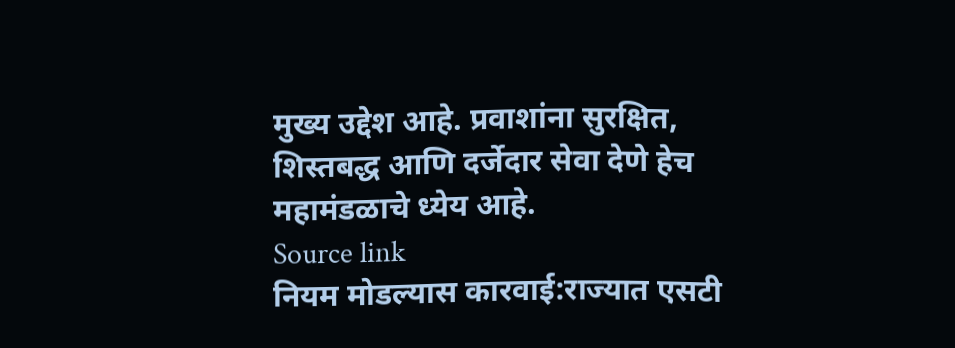मुख्य उद्देश आहे. प्रवाशांना सुरक्षित, शिस्तबद्ध आणि दर्जेदार सेवा देणे हेच महामंडळाचे ध्येय आहे.
Source link
नियम मोडल्यास कारवाई:राज्यात एसटी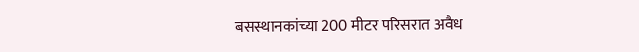बसस्थानकांच्या 200 मीटर परिसरात अवैध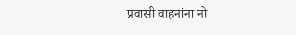प्रवासी वाहनांना नो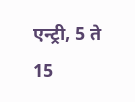एन्ट्री, 5 ते 15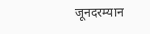जूनदरम्यान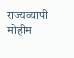राज्यव्यापी मोहीम